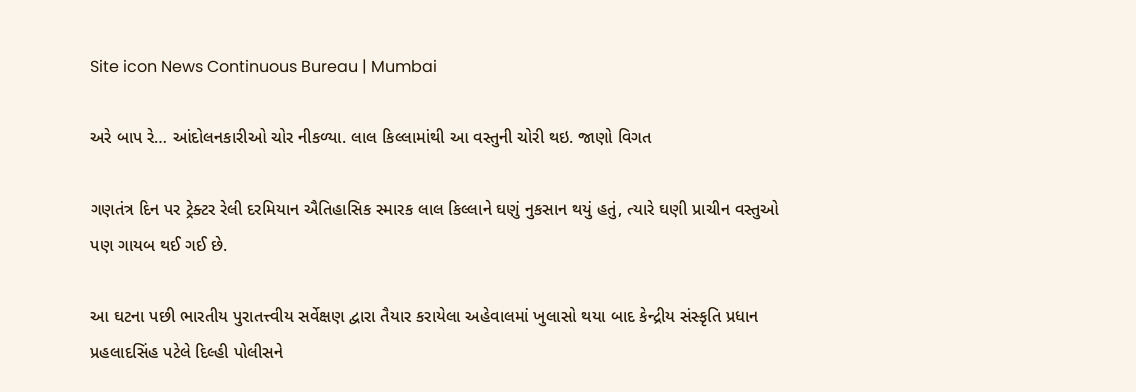Site icon News Continuous Bureau | Mumbai

અરે બાપ રે… આંદોલનકારીઓ ચોર નીકળ્યા. લાલ કિલ્લામાંથી આ વસ્તુની ચોરી થઇ. જાણો વિગત

ગણતંત્ર દિન પર ટ્રેક્ટર રેલી દરમિયાન ઐતિહાસિક સ્મારક લાલ કિલ્લાને ઘણું નુકસાન થયું હતું, ત્યારે ઘણી પ્રાચીન વસ્તુઓ પણ ગાયબ થઈ ગઈ છે.

આ ઘટના પછી ભારતીય પુરાતત્ત્વીય સર્વેક્ષણ દ્વારા તૈયાર કરાયેલા અહેવાલમાં ખુલાસો થયા બાદ કેન્દ્રીય સંસ્કૃતિ પ્રધાન પ્રહલાદસિંહ પટેલે દિલ્હી પોલીસને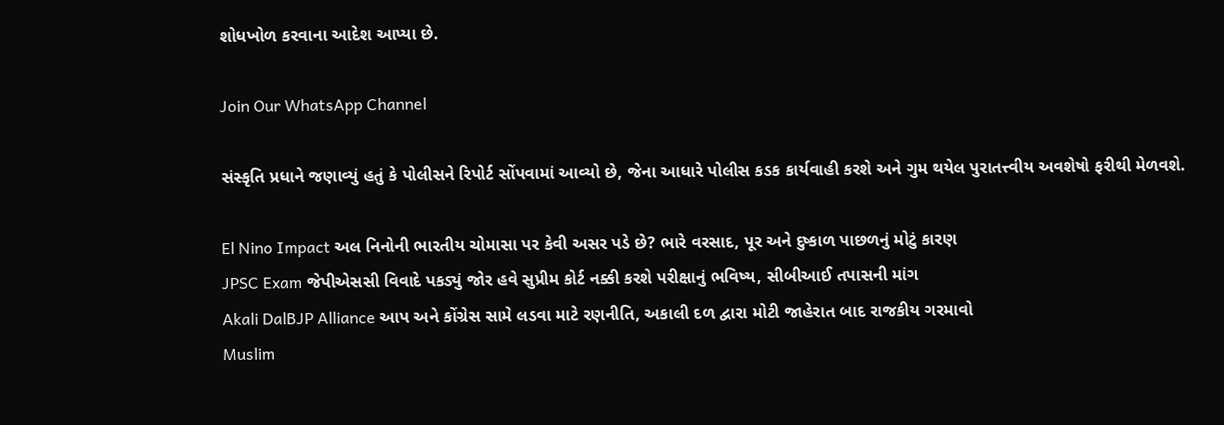શોધખોળ કરવાના આદેશ આપ્યા છે.

Join Our WhatsApp Channel

સંસ્કૃતિ પ્રધાને જણાવ્યું હતું કે પોલીસને રિપોર્ટ સોંપવામાં આવ્યો છે, જેના આધારે પોલીસ કડક કાર્યવાહી કરશે અને ગુમ થયેલ પુરાતત્ત્વીય અવશેષો ફરીથી મેળવશે.

El Nino Impact અલ નિનોની ભારતીય ચોમાસા પર કેવી અસર પડે છે? ભારે વરસાદ, પૂર અને દુષ્કાળ પાછળનું મોટું કારણ
JPSC Exam જેપીએસસી વિવાદે પકડ્યું જોર હવે સુપ્રીમ કોર્ટ નક્કી કરશે પરીક્ષાનું ભવિષ્ય, સીબીઆઈ તપાસની માંગ
Akali DalBJP Alliance આપ અને કોંગ્રેસ સામે લડવા માટે રણનીતિ, અકાલી દળ દ્વારા મોટી જાહેરાત બાદ રાજકીય ગરમાવો
Muslim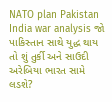NATO plan Pakistan India war analysis જો પાકિસ્તાન સાથે યુદ્ધ થાય તો શું તુર્કી અને સાઉદી અરેબિયા ભારત સામે લડશે?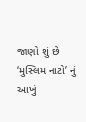જાણો શું છે ‘મુસ્લિમ નાટો’ નું આખું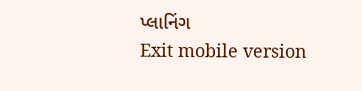પ્લાનિંગ
Exit mobile version